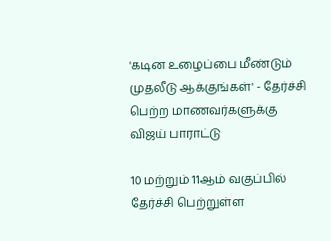'கடின உழைப்பை மீண்டும் முதலீடு ஆக்குங்கள்' - தேர்ச்சி பெற்ற மாணவர்களுக்கு விஜய் பாராட்டு

10 மற்றும் 11ஆம் வகுப்பில் தேர்ச்சி பெற்றுள்ள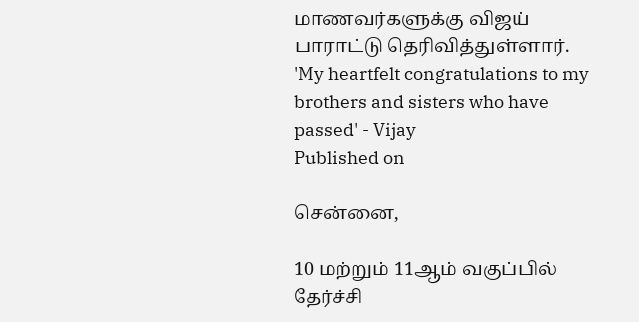மாணவர்களுக்கு விஜய் பாராட்டு தெரிவித்துள்ளார்.
'My heartfelt congratulations to my brothers and sisters who have passed' - Vijay
Published on

சென்னை,

10 மற்றும் 11ஆம் வகுப்பில் தேர்ச்சி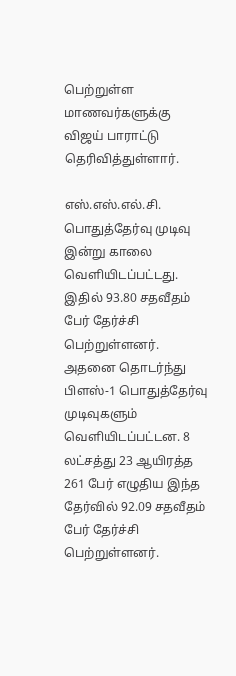பெற்றுள்ள மாணவர்களுக்கு விஜய் பாராட்டு தெரிவித்துள்ளார்.

எஸ்.எஸ்.எல்.சி. பொதுத்தேர்வு முடிவு இன்று காலை வெளியிடப்பட்டது. இதில் 93.80 சதவீதம் பேர் தேர்ச்சி பெற்றுள்ளனர். அதனை தொடர்ந்து பிளஸ்-1 பொதுத்தேர்வு முடிவுகளும் வெளியிடப்பட்டன. 8 லட்சத்து 23 ஆயிரத்த 261 பேர் எழுதிய இந்த தேர்வில் 92.09 சதவீதம் பேர் தேர்ச்சி பெற்றுள்ளனர்.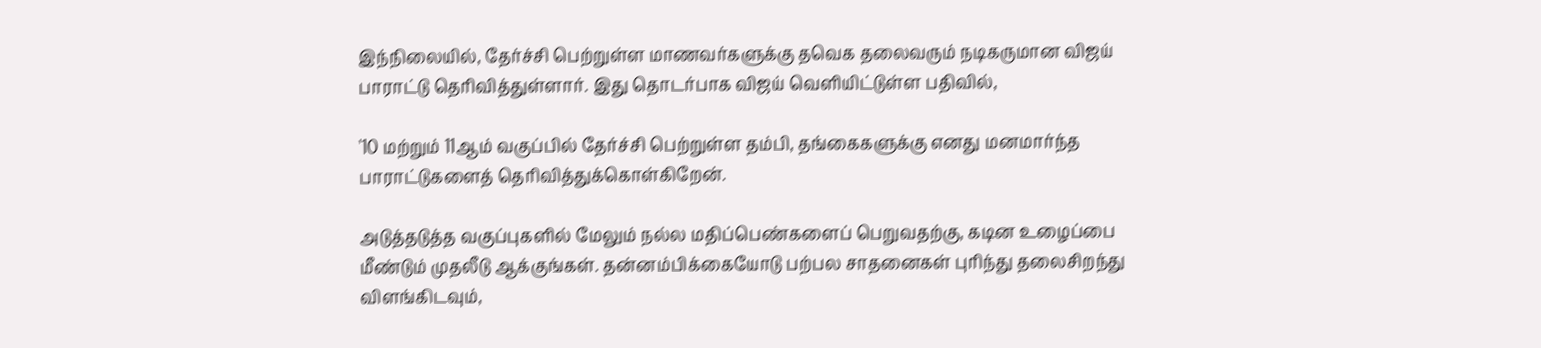இந்நிலையில், தேர்ச்சி பெற்றுள்ள மாணவர்களுக்கு தவெக தலைவரும் நடிகருமான விஜய் பாராட்டு தெரிவித்துள்ளார். இது தொடர்பாக விஜய் வெளியிட்டுள்ள பதிவில்,

'10 மற்றும் 11ஆம் வகுப்பில் தேர்ச்சி பெற்றுள்ள தம்பி, தங்கைகளுக்கு எனது மனமார்ந்த பாராட்டுகளைத் தெரிவித்துக்கொள்கிறேன்.

அடுத்தடுத்த வகுப்புகளில் மேலும் நல்ல மதிப்பெண்களைப் பெறுவதற்கு, கடின உழைப்பை மீண்டும் முதலீடு ஆக்குங்கள். தன்னம்பிக்கையோடு பற்பல சாதனைகள் புரிந்து தலைசிறந்து விளங்கிடவும்,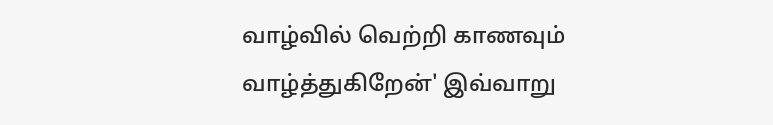வாழ்வில் வெற்றி காணவும் வாழ்த்துகிறேன்' இவ்வாறு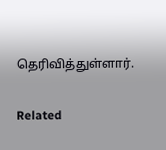தெரிவித்துள்ளார்.

Related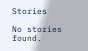Stories

No stories found.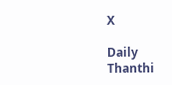X

Daily Thanthi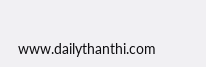www.dailythanthi.com